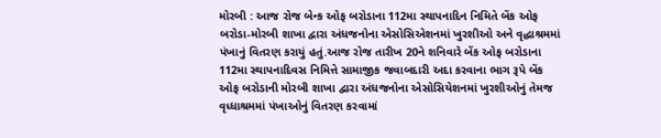મોરબી : આજ રોજ બેન્ક ઓફ બરોડાના 112મા સ્થાપનાદિન નિમિતે બેંક ઓફ બરોડા-મોરબી શાખા દ્વારા અંધજનોના એસોસિએશનમાં ખુરશીઓ અને વૃદ્ધાશ્રમમાં પંખાનું વિતરણ કરાયું હતું.આજ રોજ તારીખ 20ને શનિવારે બેંક ઓફ બરોડાના 112મા સ્થાપનાદિવસ નિમિત્તે સામાજીક જવાબદારી અદા કરવાના ભાગ રૂપે બેંક ઓફ બરોડાની મોરબી શાખા દ્વારા અંધજનોના એસોસિયેશનમાં ખુરશીઓનું તેમજ વૃધ્ધાશ્રમમાં પંખાઓનું વિતરણ કરવામાં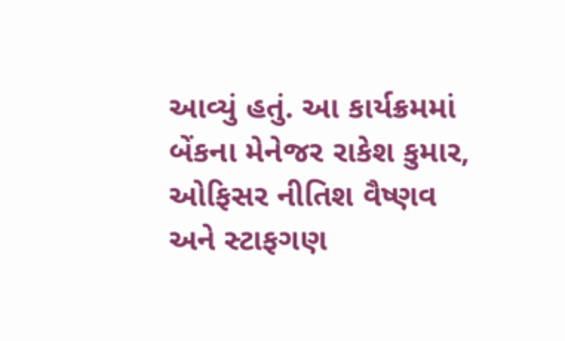આવ્યું હતું. આ કાર્યક્રમમાં બેંકના મેનેજર રાકેશ કુમાર, ઓફિસર નીતિશ વૈષ્ણવ અને સ્ટાફગણ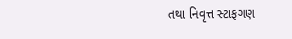તથા નિવૃત્ત સ્ટાફગણ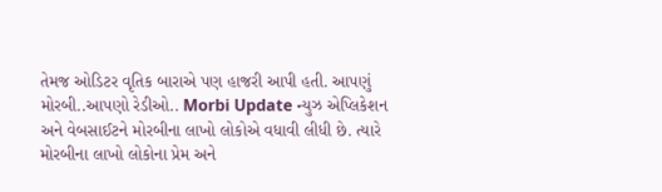તેમજ ઓડિટર વૃતિક બારાએ પણ હાજરી આપી હતી. આપણું મોરબી..આપણો રેડીઓ.. Morbi Update ન્યુઝ એપ્લિકેશન અને વેબસાઈટને મોરબીના લાખો લોકોએ વધાવી લીધી છે. ત્યારે મોરબીના લાખો લોકોના પ્રેમ અને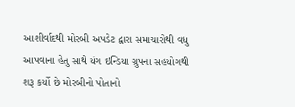આશીર્વાદથી મોરબી અપડેટ દ્વારા સમાચારોથી વધુ આપવાના હેતુ સાથે યંગ ઇન્ડિયા ગ્રુપના સહયોગથી શરૂ કર્યો છે મોરબીનો પોતાનો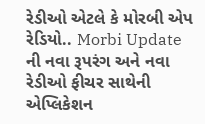રેડીઓ એટલે કે મોરબી એપ રેડિયો.. Morbi Update ની નવા રૂપરંગ અને નવા રેડીઓ ફીચર સાથેની એપ્લિકેશન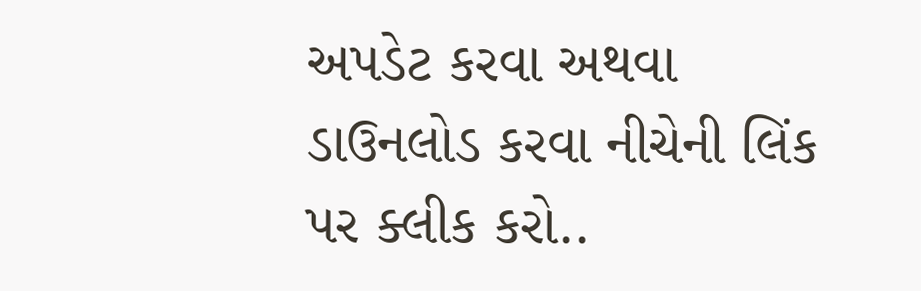અપડેટ કરવા અથવા ડાઉનલોડ કરવા નીચેની લિંક પર ક્લીક કરો..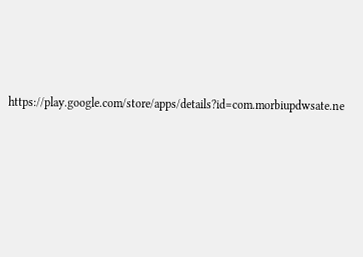https://play.google.com/store/apps/details?id=com.morbiupdwsate.ne